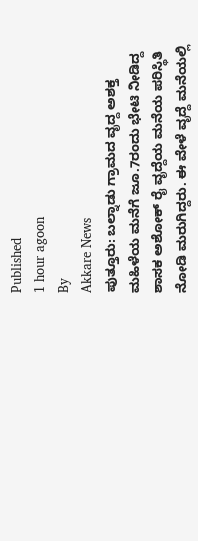Published
1 hour agoon
By
Akkare News
ಪುತ್ತೂರು: ಬಲ್ನಾಡು ಗ್ರಾಮದ ವೃದ್ದ ಅಶಕ್ತ ಮಹಿಳೆಯ ಮನೆಗೆ ಜೂ.7ರಂದು ಭೇಟಿ ನೀಡಿದ್ದ ಶಾಸಕ ಅಶೋಕ್ ರೈ ವೃದ್ದೆಯ ಮನೆಯ ಪರಿಸ್ಥಿತಿ ನೋಡಿ ಮರುಗಿದ್ದರು. ಈ ವೇಳೆ ವೃದ್ದೆ ಮನೆಯಲ್ಲಿ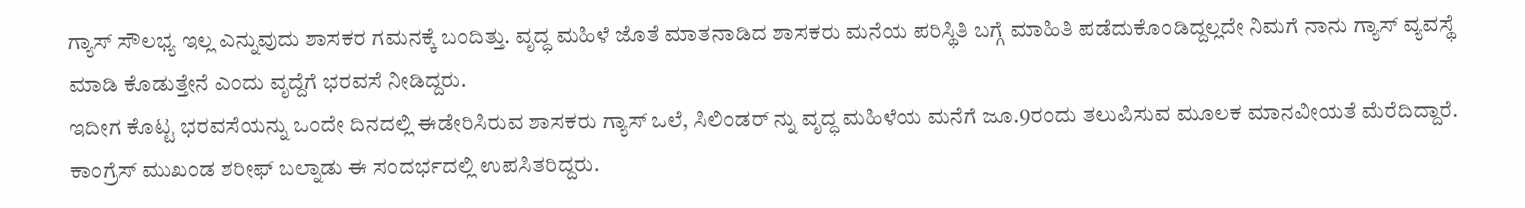ಗ್ಯಾಸ್ ಸೌಲಭ್ಯ ಇಲ್ಲ ಎನ್ನುವುದು ಶಾಸಕರ ಗಮನಕ್ಕೆ ಬಂದಿತ್ತು. ವೃದ್ಧ ಮಹಿಳೆ ಜೊತೆ ಮಾತನಾಡಿದ ಶಾಸಕರು ಮನೆಯ ಪರಿಸ್ಥಿತಿ ಬಗ್ಗೆ ಮಾಹಿತಿ ಪಡೆದುಕೊಂಡಿದ್ದಲ್ಲದೇ ನಿಮಗೆ ನಾನು ಗ್ಯಾಸ್ ವ್ಯವಸ್ಥೆ ಮಾಡಿ ಕೊಡುತ್ತೇನೆ ಎಂದು ವೃದ್ದೆಗೆ ಭರವಸೆ ನೀಡಿದ್ದರು.
ಇದೀಗ ಕೊಟ್ಟ ಭರವಸೆಯನ್ನು ಒಂದೇ ದಿನದಲ್ಲಿ ಈಡೇರಿಸಿರುವ ಶಾಸಕರು ಗ್ಯಾಸ್ ಒಲೆ, ಸಿಲಿಂಡರ್ ನ್ನು ವೃದ್ಧ ಮಹಿಳೆಯ ಮನೆಗೆ ಜೂ.9ರಂದು ತಲುಪಿಸುವ ಮೂಲಕ ಮಾನವೀಯತೆ ಮೆರೆದಿದ್ದಾರೆ. ಕಾಂಗ್ರೆಸ್ ಮುಖಂಡ ಶರೀಫ್ ಬಲ್ನಾಡು ಈ ಸಂದರ್ಭದಲ್ಲಿ ಉಪಸಿತರಿದ್ದರು.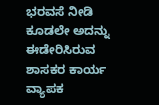ಭರವಸೆ ನೀಡಿ ಕೂಡಲೇ ಅದನ್ನು ಈಡೇರಿಸಿರುವ ಶಾಸಕರ ಕಾರ್ಯ ವ್ಯಾಪಕ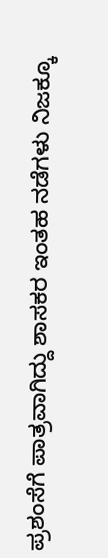ಪ್ರಶಂಸೆಗೆ ಪಾತ್ರವಾಗಿದ್ದು ಶಾಸಕರ ಇಂತಹ ನಡೆಗಳು ನಿಜಕ್ಕೂ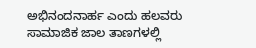ಅಭಿನಂದನಾರ್ಹ ಎಂದು ಹಲವರು ಸಾಮಾಜಿಕ ಜಾಲ ತಾಣಗಳಲ್ಲಿ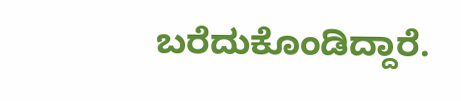ಬರೆದುಕೊಂಡಿದ್ದಾರೆ.